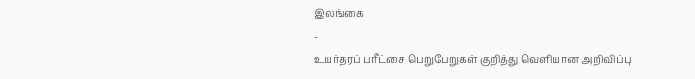இலங்கை
-
உயர்தரப் பரீட்சை பெறுபேறுகள் குறித்து வெளியான அறிவிப்பு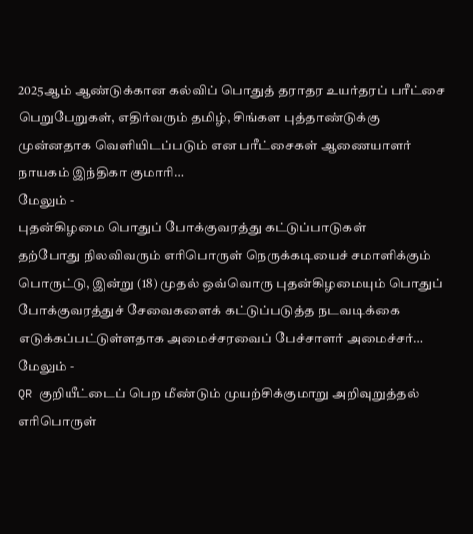2025ஆம் ஆண்டுக்கான கல்விப் பொதுத் தராதர உயர்தரப் பரீட்சை பெறுபேறுகள், எதிர்வரும் தமிழ், சிங்கள புத்தாண்டுக்கு முன்னதாக வெளியிடப்படும் என பரீட்சைகள் ஆணையாளர் நாயகம் இந்திகா குமாரி…
மேலும் -
புதன்கிழமை பொதுப் போக்குவரத்து கட்டுப்பாடுகள்
தற்போது நிலவிவரும் எரிபொருள் நெருக்கடியைச் சமாளிக்கும் பொருட்டு, இன்று (18) முதல் ஒவ்வொரு புதன்கிழமையும் பொதுப் போக்குவரத்துச் சேவைகளைக் கட்டுப்படுத்த நடவடிக்கை எடுக்கப்பட்டுள்ளதாக அமைச்சரவைப் பேச்சாளர் அமைச்சர்…
மேலும் -
QR குறியீட்டைப் பெற மீண்டும் முயற்சிக்குமாறு அறிவுறுத்தல்
எரிபொருள்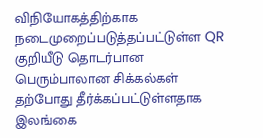விநியோகத்திற்காக நடைமுறைப்படுத்தப்பட்டுள்ள QR குறியீடு தொடர்பான பெரும்பாலான சிக்கல்கள் தற்போது தீர்க்கப்பட்டுள்ளதாக இலங்கை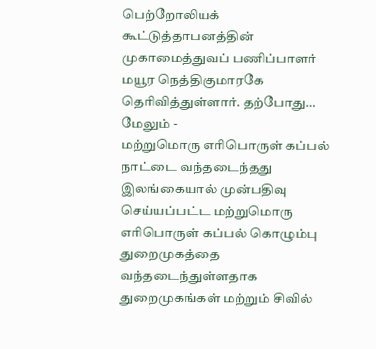பெற்றோலியக் கூட்டுத்தாபனத்தின் முகாமைத்துவப் பணிப்பாளர் மயூர நெத்திகுமாரகே தெரிவித்துள்ளார். தற்போது…
மேலும் -
மற்றுமொரு எரிபொருள் கப்பல் நாட்டை வந்தடைந்தது
இலங்கையால் முன்பதிவு செய்யப்பட்ட மற்றுமொரு எரிபொருள் கப்பல் கொழும்பு துறைமுகத்தை வந்தடைந்துள்ளதாக துறைமுகங்கள் மற்றும் சிவில்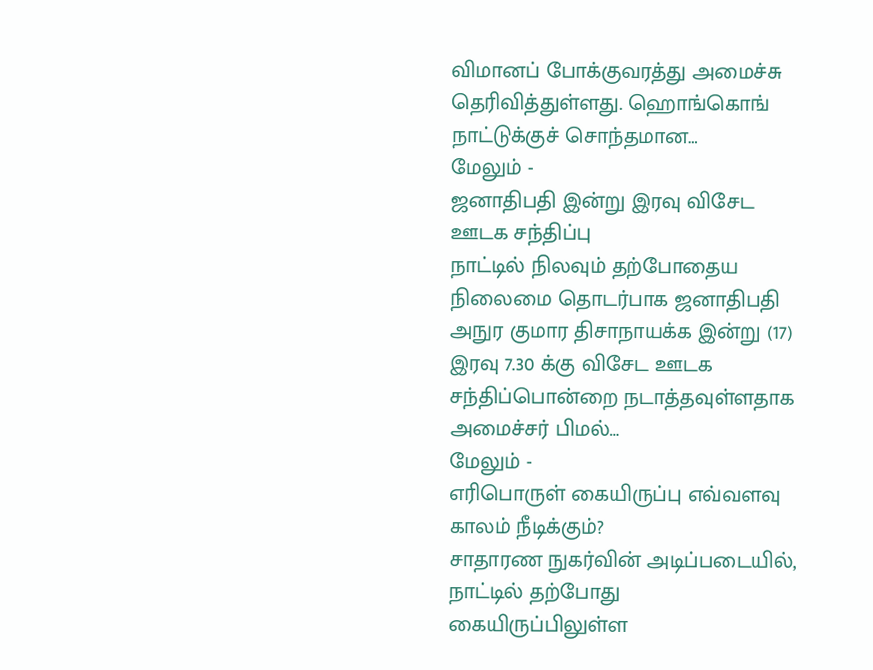விமானப் போக்குவரத்து அமைச்சு தெரிவித்துள்ளது. ஹொங்கொங் நாட்டுக்குச் சொந்தமான…
மேலும் -
ஜனாதிபதி இன்று இரவு விசேட ஊடக சந்திப்பு
நாட்டில் நிலவும் தற்போதைய நிலைமை தொடர்பாக ஜனாதிபதி அநுர குமார திசாநாயக்க இன்று (17) இரவு 7.30 க்கு விசேட ஊடக சந்திப்பொன்றை நடாத்தவுள்ளதாக அமைச்சர் பிமல்…
மேலும் -
எரிபொருள் கையிருப்பு எவ்வளவு காலம் நீடிக்கும்?
சாதாரண நுகர்வின் அடிப்படையில், நாட்டில் தற்போது கையிருப்பிலுள்ள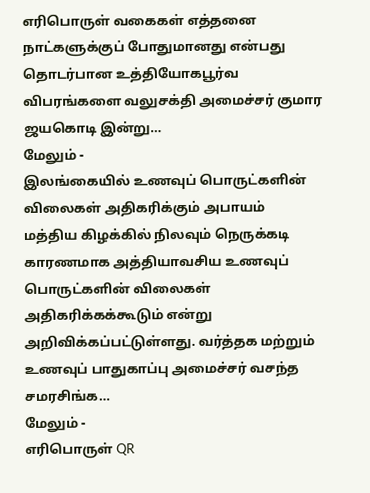எரிபொருள் வகைகள் எத்தனை நாட்களுக்குப் போதுமானது என்பது தொடர்பான உத்தியோகபூர்வ விபரங்களை வலுசக்தி அமைச்சர் குமார ஜயகொடி இன்று…
மேலும் -
இலங்கையில் உணவுப் பொருட்களின் விலைகள் அதிகரிக்கும் அபாயம்
மத்திய கிழக்கில் நிலவும் நெருக்கடி காரணமாக அத்தியாவசிய உணவுப் பொருட்களின் விலைகள் அதிகரிக்கக்கூடும் என்று அறிவிக்கப்பட்டுள்ளது. வர்த்தக மற்றும் உணவுப் பாதுகாப்பு அமைச்சர் வசந்த சமரசிங்க…
மேலும் -
எரிபொருள் QR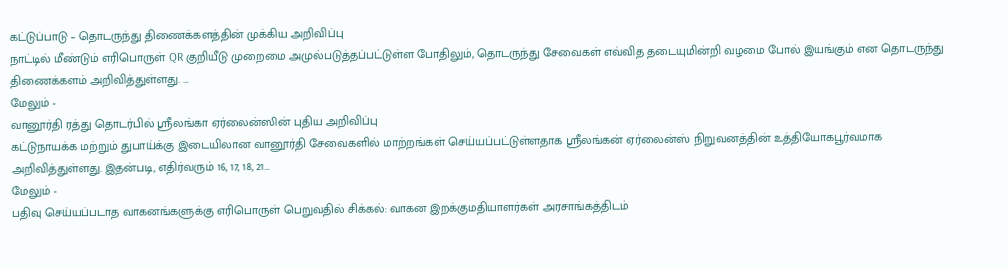கட்டுப்பாடு – தொடருந்து திணைக்களத்தின் முக்கிய அறிவிப்பு
நாட்டில் மீண்டும் எரிபொருள் QR குறியீடு முறைமை அமுல்படுத்தப்பட்டுள்ள போதிலும், தொடருந்து சேவைகள் எவ்வித தடையுமின்றி வழமை போல் இயங்கும் என தொடருந்து திணைக்களம் அறிவித்துள்ளது. …
மேலும் -
வானூர்தி ரத்து தொடர்பில் ஸ்ரீலங்கா ஏர்லைன்ஸின் புதிய அறிவிப்பு
கட்டுநாயக்க மற்றும் துபாய்க்கு இடையிலான வானூர்தி சேவைகளில் மாற்றங்கள் செய்யப்பட்டுள்ளதாக ஸ்ரீலங்கன் ஏர்லைன்ஸ் நிறுவனத்தின் உத்தியோகபூர்வமாக அறிவித்துள்ளது. இதன்படி, எதிர்வரும் 16, 17, 18, 21…
மேலும் -
பதிவு செய்யப்படாத வாகனங்களுக்கு எரிபொருள் பெறுவதில் சிக்கல்: வாகன இறக்குமதியாளர்கள் அரசாங்கத்திடம்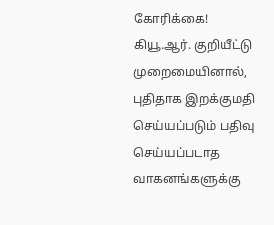கோரிக்கை!
கியூ.ஆர். குறியீட்டு முறைமையினால், புதிதாக இறக்குமதி செய்யப்படும் பதிவு செய்யப்படாத வாகனங்களுக்கு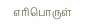எரிபொருள்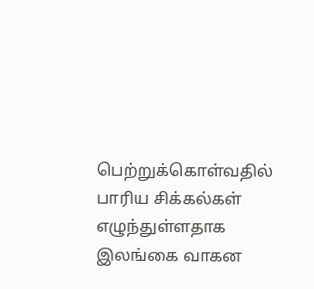பெற்றுக்கொள்வதில் பாரிய சிக்கல்கள் எழுந்துள்ளதாக இலங்கை வாகன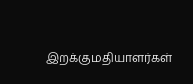இறக்குமதியாளர்கள்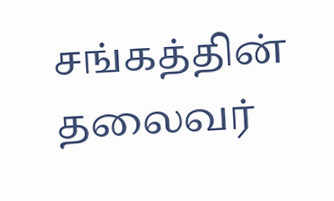சங்கத்தின் தலைவர்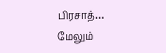பிரசாத்…
மேலும்